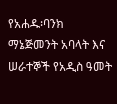የአሐዱ፡ባንክ ማኔጅመንት አባላት እና ሠራተኞች የአዲስ ዓመት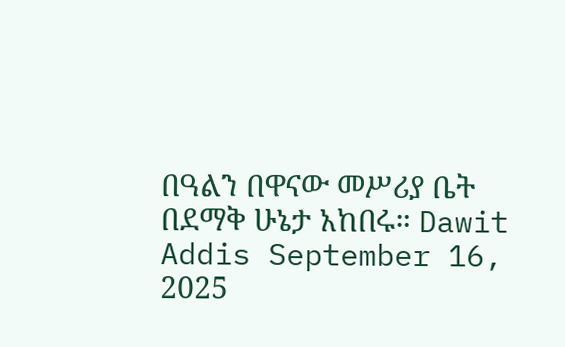በዓልን በዋናው መሥሪያ ቤት በደማቅ ሁኔታ አከበሩ። Dawit Addis September 16, 2025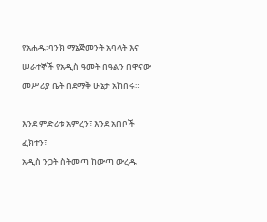የአሐዱ፡ባንክ ማኔጅመንት አባላት እና ሠራተኞች የአዲስ ዓመት በዓልን በዋናው መሥሪያ ቤት በደማቅ ሁኔታ አከበሩ።

እንደ ምድሪቱ አምረን፣ እንደ አበቦች ፈክተን፣
አዲስ ንጋት ስትመጣ ከውጣ ውረዱ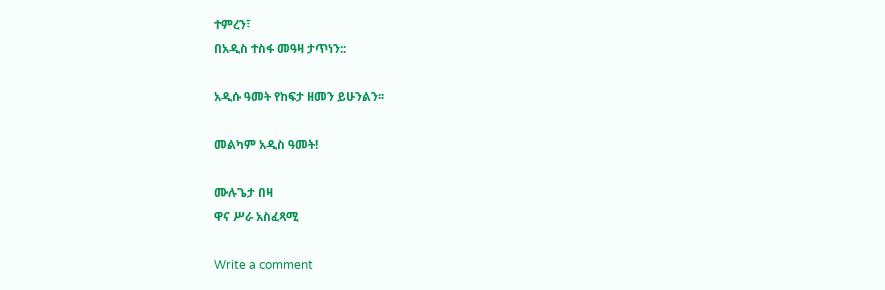ተምረን፣
በአዲስ ተስፋ መዓዛ ታጥነን::

አዲሱ ዓመት የከፍታ ዘመን ይሁንልን፡፡

መልካም አዲስ ዓመት!

ሙሉጌታ በዛ
ዋና ሥራ አስፈጻሚ

Write a comment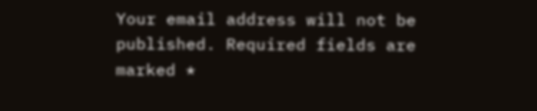Your email address will not be published. Required fields are marked *